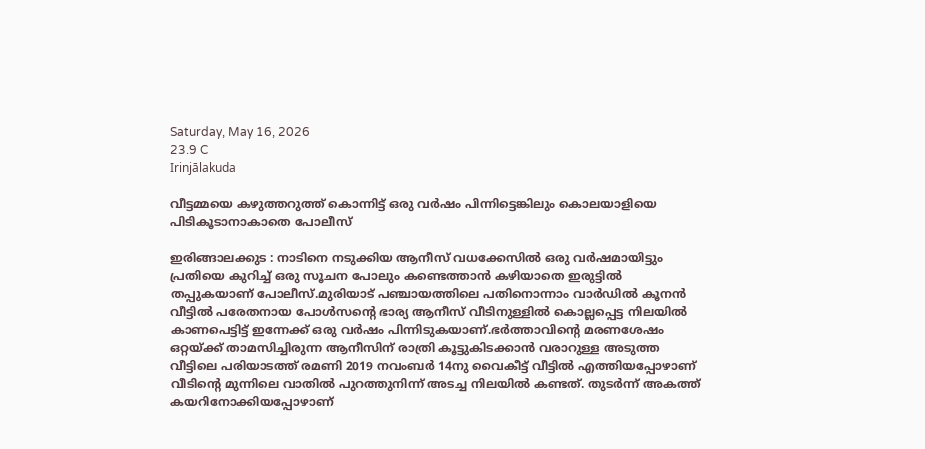Saturday, May 16, 2026
23.9 C
Irinjālakuda

വീട്ടമ്മയെ കഴുത്തറുത്ത് കൊന്നിട്ട് ഒരു വര്‍ഷം പിന്നിട്ടെങ്കിലും കൊലയാളിയെ പിടികൂടാനാകാതെ പോലീസ്

ഇരിങ്ങാലക്കുട : നാടിനെ നടുക്കിയ ആനീസ് വധക്കേസില്‍ ഒരു വര്‍ഷമായിട്ടും പ്രതിയെ കുറിച്ച് ഒരു സൂചന പോലും കണ്ടെത്താന്‍ കഴിയാതെ ഇരുട്ടില്‍ തപ്പുകയാണ് പോലീസ്.മുരിയാട് പഞ്ചായത്തിലെ പതിനൊന്നാം വാര്‍ഡില്‍ കൂനന്‍ വീട്ടില്‍ പരേതനായ പോള്‍സന്റെ ഭാര്യ ആനീസ് വീടിനുള്ളില്‍ കൊല്ലപ്പെട്ട നിലയില്‍ കാണപെട്ടിട്ട് ഇന്നേക്ക് ഒരു വര്‍ഷം പിന്നിടുകയാണ്.ഭര്‍ത്താവിന്റെ മരണശേഷം ഒറ്റയ്ക്ക് താമസിച്ചിരുന്ന ആനീസിന് രാത്രി കൂട്ടുകിടക്കാന്‍ വരാറുള്ള അടുത്ത വീട്ടിലെ പരിയാടത്ത് രമണി 2019 നവംബര്‍ 14നു വൈകീട്ട് വീട്ടില്‍ എത്തിയപ്പോഴാണ് വീടിന്റെ മുന്നിലെ വാതില്‍ പുറത്തുനിന്ന് അടച്ച നിലയില്‍ കണ്ടത്. തുടര്‍ന്ന് അകത്ത് കയറിനോക്കിയപ്പോഴാണ്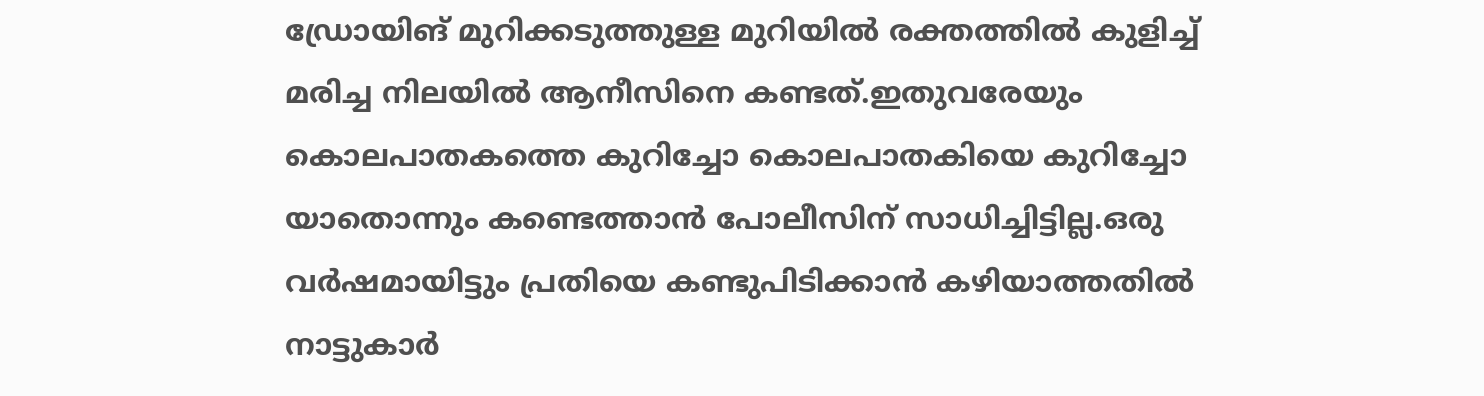ഡ്രോയിങ് മുറിക്കടുത്തുള്ള മുറിയില്‍ രക്തത്തില്‍ കുളിച്ച് മരിച്ച നിലയില്‍ ആനീസിനെ കണ്ടത്.ഇതുവരേയും കൊലപാതകത്തെ കുറിച്ചോ കൊലപാതകിയെ കുറിച്ചോ യാതൊന്നും കണ്ടെത്താന്‍ പോലീസിന് സാധിച്ചിട്ടില്ല.ഒരു വര്‍ഷമായിട്ടും പ്രതിയെ കണ്ടുപിടിക്കാന്‍ കഴിയാത്തതില്‍ നാട്ടുകാര്‍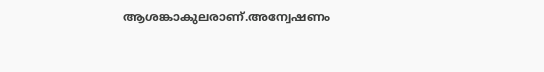ആശങ്കാകുലരാണ്.അന്വേഷണം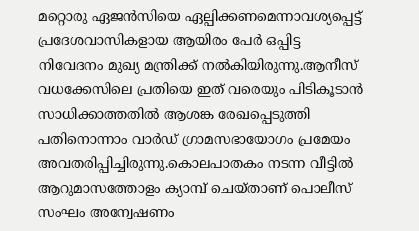മറ്റൊരു ഏജന്‍സിയെ ഏല്പിക്കണമെന്നാവശ്യപ്പെട്ട് പ്രദേശവാസികളായ ആയിരം പേര്‍ ഒപ്പിട്ട നിവേദനം മുഖ്യ മന്ത്രിക്ക് നല്‍കിയിരുന്നു.ആനീസ് വധക്കേസിലെ പ്രതിയെ ഇത് വരെയും പിടികൂടാന്‍ സാധിക്കാത്തതില്‍ ആശങ്ക രേഖപ്പെടുത്തി പതിനൊന്നാം വാര്‍ഡ് ഗ്രാമസഭായോഗം പ്രമേയം അവതരിപ്പിച്ചിരുന്നു.കൊലപാതകം നടന്ന വീട്ടില്‍ ആറുമാസത്തോളം ക്യാമ്പ് ചെയ്താണ് പൊലീസ് സംഘം അന്വേഷണം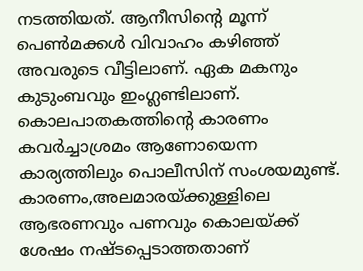നടത്തിയത്. ആനീസിന്റെ മൂന്ന് പെണ്‍മക്കള്‍ വിവാഹം കഴിഞ്ഞ് അവരുടെ വീട്ടിലാണ്. ഏക മകനും കുടുംബവും ഇംഗ്ലണ്ടിലാണ്. കൊലപാതകത്തിന്റെ കാരണം കവര്‍ച്ചാശ്രമം ആണോയെന്ന കാര്യത്തിലും പൊലീസിന് സംശയമുണ്ട്. കാരണം,അലമാരയ്ക്കുള്ളിലെ ആഭരണവും പണവും കൊലയ്ക്ക് ശേഷം നഷ്ടപ്പെടാത്തതാണ്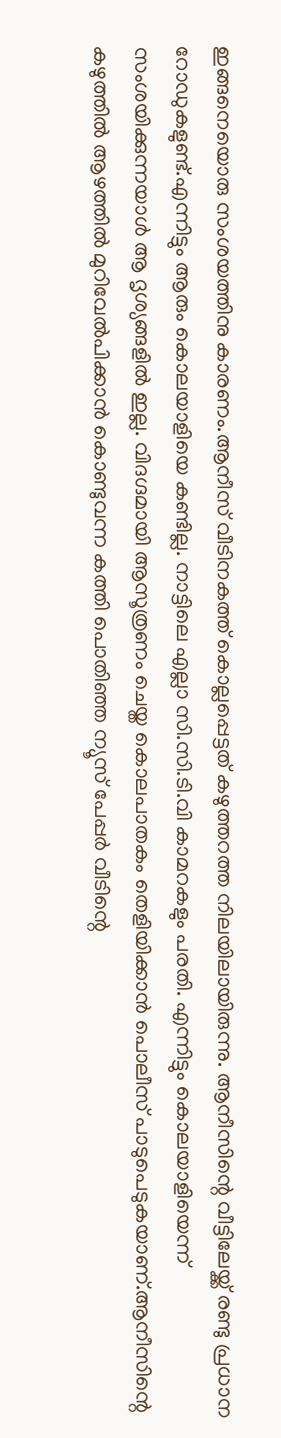ഇങ്ങനെയൊരു സംശയത്തിനു കാരണം.ആനീസ് വീടിനകത്ത് കൊല്ലപ്പെട്ടത് കഴുത്തറത്ത നിലയിലായിരുന്നു. ആനീസിന്റെ വീട്ടിലേയ്ക്ക് രണ്ടു പ്രധാന റോഡുകളുണ്ട്.എന്നിട്ടും ആരും കൊലയാളിയെ കണ്ടില്ല. നാട്ടിലെ എല്ലാ സി.സി.ടി.വി കാമറകളും പരതി. എന്നിട്ടും കൊലയാളിയെന്ന് സംശയിക്കുന്നയാള്‍ ആ ദൃശ്യങ്ങളില്‍ ഇല്ല. വിദഗ്ദമായി ആസൂത്രണം ചെയ്ത കൊലപാതകം തെളിയിക്കാന്‍ പൊലീസ് പാടുപെടുകയാണ്.ആനീസിന്റെ കഴുത്തില്‍ ആഴത്തില്‍ മുറിവേല്‍പിക്കാന്‍ കൊണ്ടുവന്ന കത്തി പൊതിഞ്ഞ ന്യൂസ് പേപ്പര്‍ വീടിന്റെ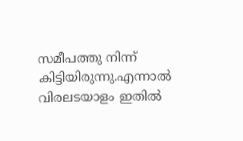സമീപത്തു നിന്ന് കിട്ടിയിരുന്നു.എന്നാല്‍ വിരലടയാളം ഇതില്‍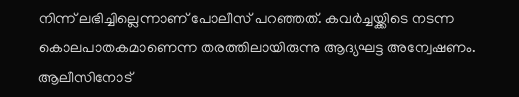നിന്ന് ലഭിച്ചില്ലെന്നാണ് പോലീസ് പറഞ്ഞത്. കവര്‍ച്ചയ്ക്കിടെ നടന്ന കൊലപാതകമാണെന്ന തരത്തിലായിരുന്നു ആദ്യഘട്ട അന്വേഷണം. ആലീസിനോട്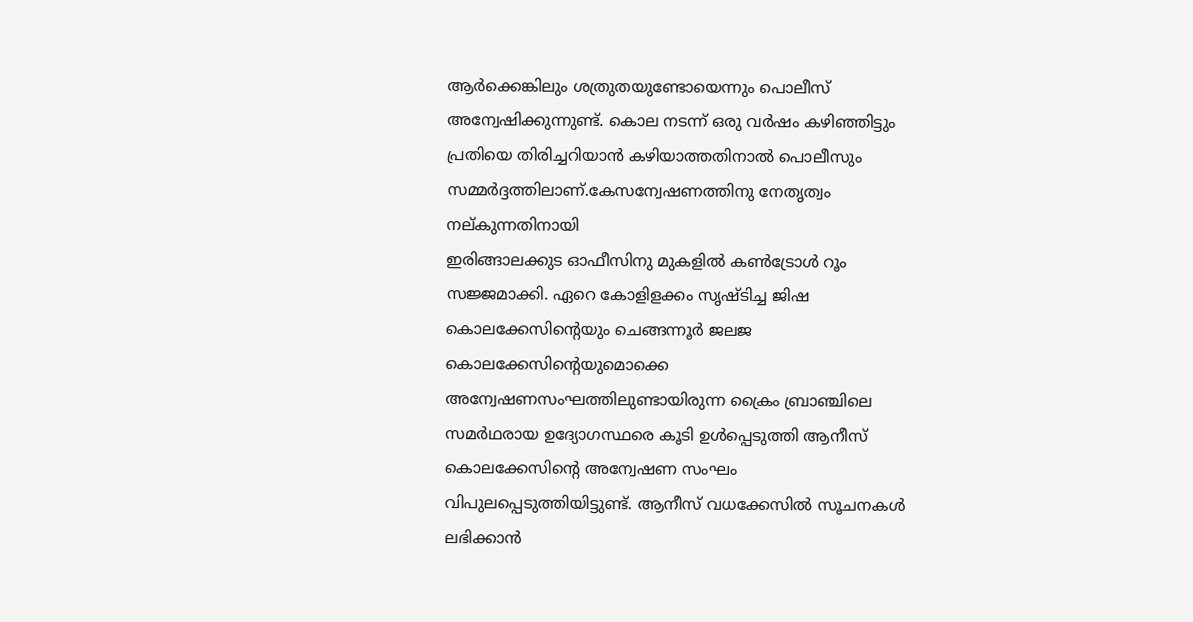ആര്‍ക്കെങ്കിലും ശത്രുതയുണ്ടോയെന്നും പൊലീസ് അന്വേഷിക്കുന്നുണ്ട്. കൊല നടന്ന് ഒരു വര്‍ഷം കഴിഞ്ഞിട്ടും പ്രതിയെ തിരിച്ചറിയാന്‍ കഴിയാത്തതിനാല്‍ പൊലീസും സമ്മര്‍ദ്ദത്തിലാണ്.കേസന്വേഷണത്തിനു നേതൃത്വം നല്കുന്നതിനായി
ഇരിങ്ങാലക്കുട ഓഫീസിനു മുകളില്‍ കണ്‍ട്രോള്‍ റൂം സജ്ജമാക്കി. ഏറെ കോളിളക്കം സൃഷ്ടിച്ച ജിഷ കൊലക്കേസിന്റെയും ചെങ്ങന്നൂര്‍ ജലജ കൊലക്കേസിന്റെയുമൊക്കെ അന്വേഷണസംഘത്തിലുണ്ടായിരുന്ന ക്രൈം ബ്രാഞ്ചിലെ സമര്‍ഥരായ ഉദ്യോഗസ്ഥരെ കൂടി ഉള്‍പ്പെടുത്തി ആനീസ് കൊലക്കേസിന്റെ അന്വേഷണ സംഘം വിപുലപ്പെടുത്തിയിട്ടുണ്ട്. ആനീസ് വധക്കേസില്‍ സൂചനകള്‍ ലഭിക്കാന്‍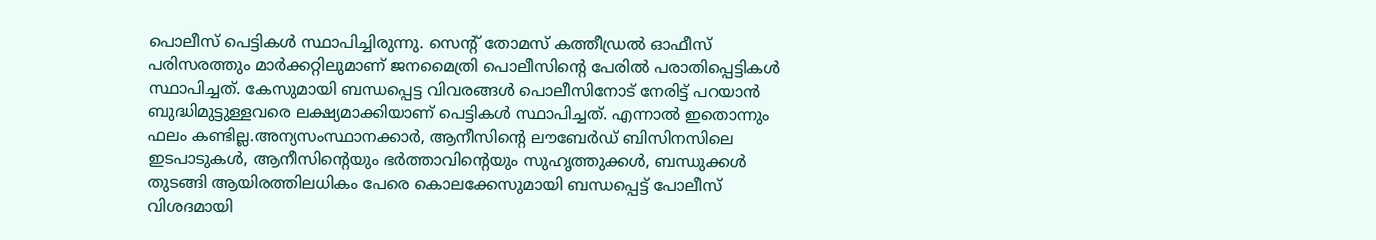പൊലീസ് പെട്ടികള്‍ സ്ഥാപിച്ചിരുന്നു. സെന്റ് തോമസ് കത്തീഡ്രല്‍ ഓഫീസ് പരിസരത്തും മാര്‍ക്കറ്റിലുമാണ് ജനമൈത്രി പൊലീസിന്റെ പേരില്‍ പരാതിപ്പെട്ടികള്‍ സ്ഥാപിച്ചത്. കേസുമായി ബന്ധപ്പെട്ട വിവരങ്ങള്‍ പൊലീസിനോട് നേരിട്ട് പറയാന്‍ ബുദ്ധിമുട്ടുള്ളവരെ ലക്ഷ്യമാക്കിയാണ് പെട്ടികള്‍ സ്ഥാപിച്ചത്. എന്നാല്‍ ഇതൊന്നും ഫലം കണ്ടില്ല.അന്യസംസ്ഥാനക്കാര്‍, ആനീസിന്റെ ലൗബേര്‍ഡ് ബിസിനസിലെ ഇടപാടുകള്‍, ആനീസിന്റെയും ഭര്‍ത്താവിന്റെയും സുഹൃത്തുക്കള്‍, ബന്ധുക്കള്‍ തുടങ്ങി ആയിരത്തിലധികം പേരെ കൊലക്കേസുമായി ബന്ധപ്പെട്ട് പോലീസ് വിശദമായി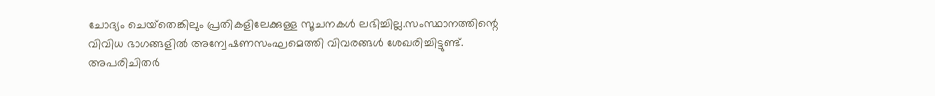ചോദ്യം ചെയ്‌തെങ്കിലും പ്രതികളിലേക്കുള്ള സൂചനകള്‍ ലഭിച്ചില്ല.സംസ്ഥാനത്തിന്റെ വിവിധ ഭാഗങ്ങളില്‍ അന്വേഷണസംഘമെത്തി വിവരങ്ങള്‍ ശേഖരിച്ചിട്ടുണ്ട്. അപരിചിതര്‍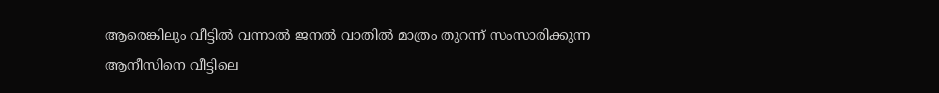ആരെങ്കിലും വീട്ടില്‍ വന്നാല്‍ ജനല്‍ വാതില്‍ മാത്രം തുറന്ന് സംസാരിക്കുന്ന ആനീസിനെ വീട്ടിലെ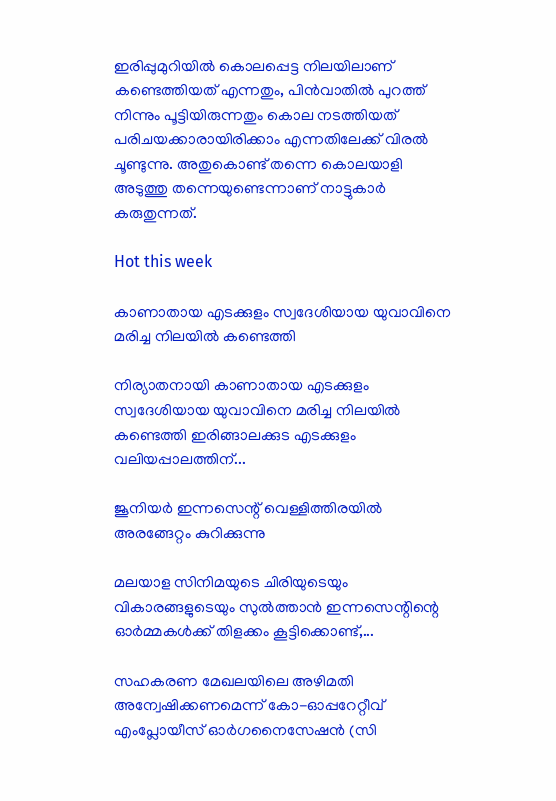ഇരിപ്പുമുറിയില്‍ കൊലപ്പെട്ട നിലയിലാണ് കണ്ടെത്തിയത് എന്നതും, പിന്‍വാതില്‍ പുറത്ത് നിന്നും പൂട്ടിയിരുന്നതും കൊല നടത്തിയത് പരിചയക്കാരായിരിക്കാം എന്നതിലേക്ക് വിരല്‍ ചൂണ്ടുന്നു. അതുകൊണ്ട് തന്നെ കൊലയാളി അടുത്തു തന്നെയുണ്ടെന്നാണ് നാട്ടുകാര്‍ കരുതുന്നത്.

Hot this week

കാണാതായ എടക്കുളം സ്വദേശിയായ യുവാവിനെ മരിച്ച നിലയിൽ കണ്ടെത്തി

നിര്യാതനായി കാണാതായ എടക്കുളം സ്വദേശിയായ യുവാവിനെ മരിച്ച നിലയിൽ കണ്ടെത്തി ഇരിങ്ങാലക്കുട എടക്കുളം വലിയപ്പാലത്തിന്...

ജൂനിയർ ഇന്നസെന്റ് വെള്ളിത്തിരയിൽ അരങ്ങേറ്റം കുറിക്കുന്നു

മലയാള സിനിമയുടെ ചിരിയുടെയും വികാരങ്ങളുടെയും സുൽത്താൻ ഇന്നസെന്റിന്റെ ഓർമ്മകൾക്ക് തിളക്കം കൂട്ടിക്കൊണ്ട്,...

സഹകരണ മേഖലയിലെ അഴിമതി അന്വേഷിക്കണമെന്ന് കോ-ഓപ്പറേറ്റീവ് എംപ്ലോയീസ് ഓർഗനൈസേഷൻ (സി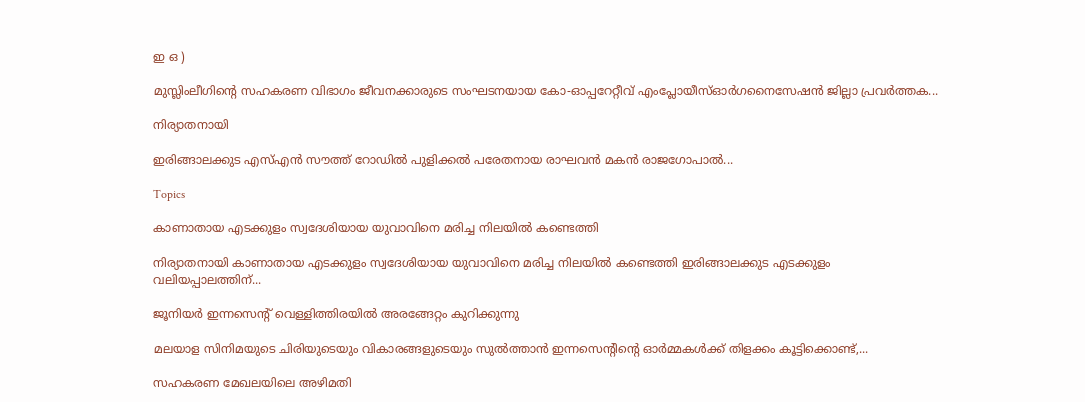ഇ ഒ )

മുസ്ലിംലീഗിന്റെ സഹകരണ വിഭാഗം ജീവനക്കാരുടെ സംഘടനയായ കോ-ഓപ്പറേറ്റീവ് എംപ്ലോയീസ്ഓർഗനൈസേഷൻ ജില്ലാ പ്രവർത്തക...

നിര്യാതനായി

ഇരിങ്ങാലക്കുട എസ്എൻ സൗത്ത് റോഡിൽ പുളിക്കൽ പരേതനായ രാഘവൻ മകൻ രാജഗോപാൽ...

Topics

കാണാതായ എടക്കുളം സ്വദേശിയായ യുവാവിനെ മരിച്ച നിലയിൽ കണ്ടെത്തി

നിര്യാതനായി കാണാതായ എടക്കുളം സ്വദേശിയായ യുവാവിനെ മരിച്ച നിലയിൽ കണ്ടെത്തി ഇരിങ്ങാലക്കുട എടക്കുളം വലിയപ്പാലത്തിന്...

ജൂനിയർ ഇന്നസെന്റ് വെള്ളിത്തിരയിൽ അരങ്ങേറ്റം കുറിക്കുന്നു

മലയാള സിനിമയുടെ ചിരിയുടെയും വികാരങ്ങളുടെയും സുൽത്താൻ ഇന്നസെന്റിന്റെ ഓർമ്മകൾക്ക് തിളക്കം കൂട്ടിക്കൊണ്ട്,...

സഹകരണ മേഖലയിലെ അഴിമതി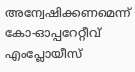അന്വേഷിക്കണമെന്ന് കോ-ഓപ്പറേറ്റീവ് എംപ്ലോയീസ്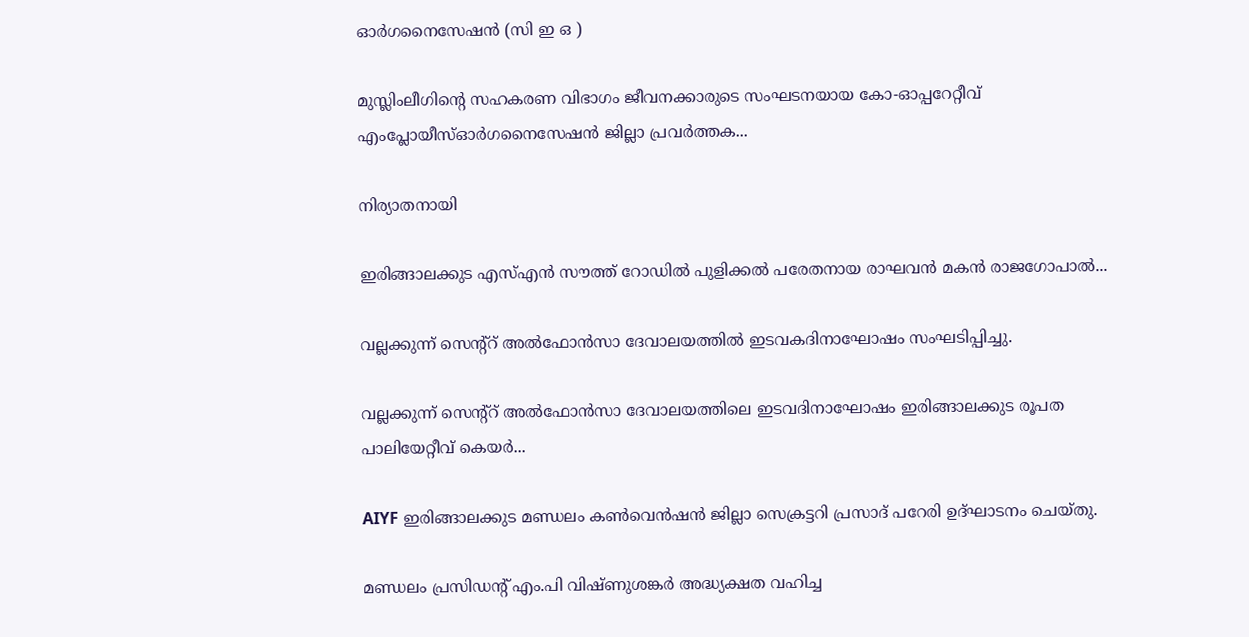ഓർഗനൈസേഷൻ (സി ഇ ഒ )

മുസ്ലിംലീഗിന്റെ സഹകരണ വിഭാഗം ജീവനക്കാരുടെ സംഘടനയായ കോ-ഓപ്പറേറ്റീവ് എംപ്ലോയീസ്ഓർഗനൈസേഷൻ ജില്ലാ പ്രവർത്തക...

നിര്യാതനായി

ഇരിങ്ങാലക്കുട എസ്എൻ സൗത്ത് റോഡിൽ പുളിക്കൽ പരേതനായ രാഘവൻ മകൻ രാജഗോപാൽ...

വല്ലക്കുന്ന് സെന്റ്റ് അൽഫോൻസാ ദേവാലയത്തിൽ ഇടവകദിനാഘോഷം സംഘടിപ്പിച്ചു.

വല്ലക്കുന്ന് സെന്റ്റ് അൽഫോൻസാ ദേവാലയത്തിലെ ഇടവദിനാഘോഷം ഇരിങ്ങാലക്കുട രൂപത പാലിയേറ്റീവ് കെയർ...

AIYF ഇരിങ്ങാലക്കുട മണ്ഡലം കൺവെൻഷൻ ജില്ലാ സെക്രട്ടറി പ്രസാദ് പറേരി ഉദ്ഘാടനം ചെയ്തു.

മണ്ഡലം പ്രസിഡന്റ് എം.പി വിഷ്ണുശങ്കർ അദ്ധ്യക്ഷത വഹിച്ച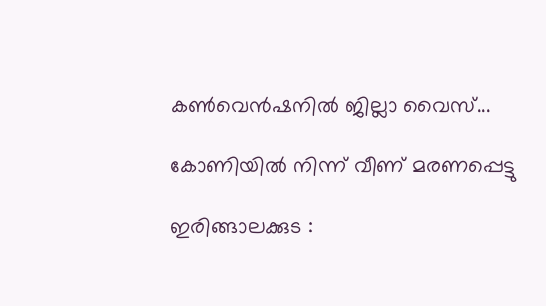കൺവെൻഷനിൽ ജില്ലാ വൈസ്...

കോണിയിൽ നിന്ന് വീണ് മരണപ്പെട്ടു

ഇരിങ്ങാലക്കുട :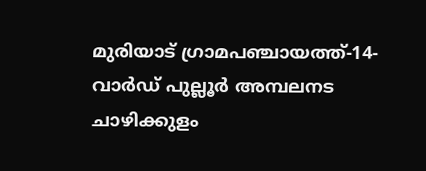മുരിയാട് ഗ്രാമപഞ്ചായത്ത്-14- വാർഡ് പുല്ലൂർ അമ്പലനട ചാഴിക്കുളം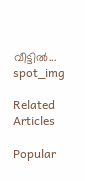വീട്ടിൽ...
spot_img

Related Articles

Popular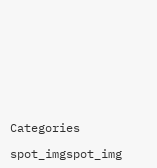Categories

spot_imgspot_img